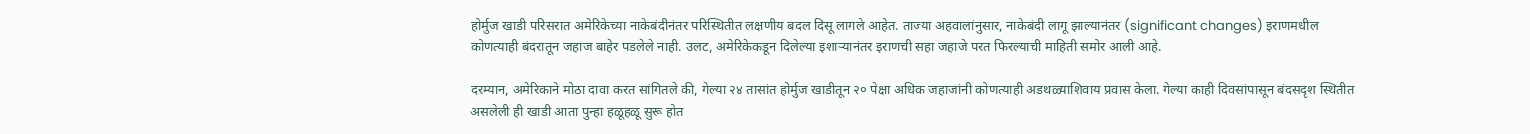होर्मुज खाडी परिसरात अमेरिकेच्या नाकेबंदीनंतर परिस्थितीत लक्षणीय बदल दिसू लागले आहेत. ताज्या अहवालांनुसार, नाकेबंदी लागू झाल्यानंतर (significant changes) इराणमधील कोणत्याही बंदरातून जहाज बाहेर पडलेले नाही. उलट, अमेरिकेकडून दिलेल्या इशाऱ्यानंतर इराणची सहा जहाजे परत फिरल्याची माहिती समोर आली आहे.

दरम्यान, अमेरिकाने मोठा दावा करत सांगितले की, गेल्या २४ तासांत होर्मुज खाडीतून २० पेक्षा अधिक जहाजांनी कोणत्याही अडथळ्याशिवाय प्रवास केला. गेल्या काही दिवसांपासून बंदसदृश स्थितीत असलेली ही खाडी आता पुन्हा हळूहळू सुरू होत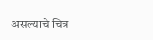असल्याचे चित्र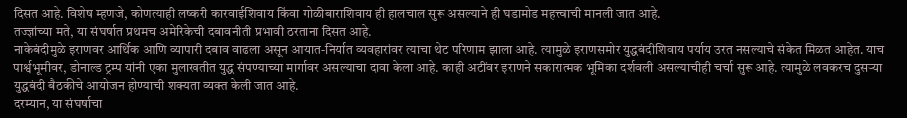दिसत आहे. विशेष म्हणजे, कोणत्याही लष्करी कारवाईशिवाय किंवा गोळीबाराशिवाय ही हालचाल सुरू असल्याने ही घडामोड महत्त्वाची मानली जात आहे.
तज्ज्ञांच्या मते, या संघर्षात प्रथमच अमेरिकेची दबावनीती प्रभावी ठरताना दिसत आहे.
नाकेबंदीमुळे इराणवर आर्थिक आणि व्यापारी दबाव वाढला असून आयात-निर्यात व्यवहारांवर त्याचा थेट परिणाम झाला आहे. त्यामुळे इराणसमोर युद्धबंदीशिवाय पर्याय उरत नसल्याचे संकेत मिळत आहेत. याच पार्श्वभूमीवर, डोनाल्ड ट्रम्प यांनी एका मुलाखतीत युद्ध संपण्याच्या मार्गावर असल्याचा दावा केला आहे. काही अटींवर इराणने सकारात्मक भूमिका दर्शवली असल्याचीही चर्चा सुरू आहे. त्यामुळे लवकरच दुसऱ्या युद्धबंदी बैठकीचे आयोजन होण्याची शक्यता व्यक्त केली जात आहे.
दरम्यान, या संघर्षाचा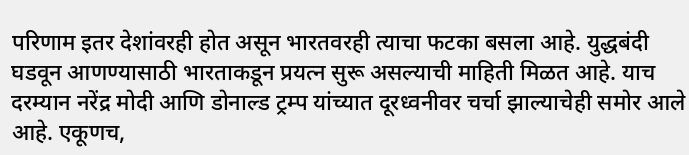परिणाम इतर देशांवरही होत असून भारतवरही त्याचा फटका बसला आहे. युद्धबंदी घडवून आणण्यासाठी भारताकडून प्रयत्न सुरू असल्याची माहिती मिळत आहे. याच दरम्यान नरेंद्र मोदी आणि डोनाल्ड ट्रम्प यांच्यात दूरध्वनीवर चर्चा झाल्याचेही समोर आले आहे. एकूणच,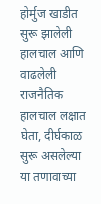होर्मुज खाडीत सुरू झालेली हालचाल आणि वाढलेली राजनैतिक हालचाल लक्षात घेता, दीर्घकाळ सुरू असलेल्या या तणावाच्या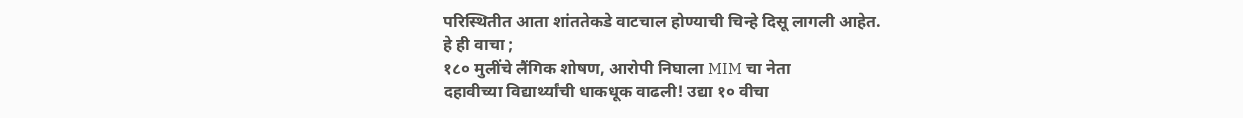परिस्थितीत आता शांततेकडे वाटचाल होण्याची चिन्हे दिसू लागली आहेत.
हे ही वाचा ;
१८० मुलींचे लैंगिक शोषण, आरोपी निघाला MIM चा नेता
दहावीच्या विद्यार्थ्यांची धाकधूक वाढली! उद्या १० वीचा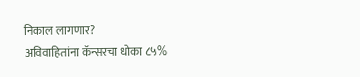निकाल लागणार?
अविवाहितांना कॅन्सरचा धोका ८५%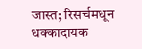जास्त; रिसर्चमधून धक्कादायक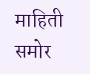माहिती समोर